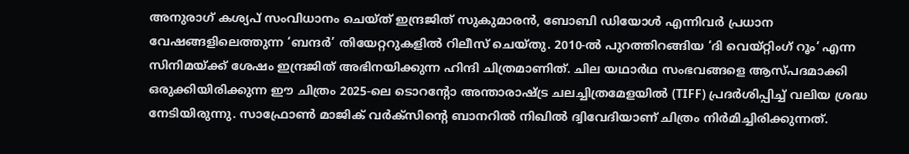അനുരാഗ് കശ്യപ് സംവിധാനം ചെയ്ത് ഇന്ദ്രജിത് സുകുമാരൻ, ബോബി ഡിയോൾ എന്നിവർ പ്രധാന വേഷങ്ങളിലെത്തുന്ന ‘ബന്ദർ’ തിയേറ്ററുകളിൽ റിലീസ് ചെയ്തു. 2010-ൽ പുറത്തിറങ്ങിയ ‘ദി വെയ്റ്റിംഗ് റൂം’ എന്ന സിനിമയ്ക്ക് ശേഷം ഇന്ദ്രജിത് അഭിനയിക്കുന്ന ഹിന്ദി ചിത്രമാണിത്. ചില യഥാർഥ സംഭവങ്ങളെ ആസ്പദമാക്കി ഒരുക്കിയിരിക്കുന്ന ഈ ചിത്രം 2025-ലെ ടൊറന്റോ അന്താരാഷ്ട്ര ചലച്ചിത്രമേളയിൽ (TIFF) പ്രദർശിപ്പിച്ച് വലിയ ശ്രദ്ധ നേടിയിരുന്നു. സാഫ്രോൺ മാജിക് വർക്സിന്റെ ബാനറിൽ നിഖിൽ ദ്വിവേദിയാണ് ചിത്രം നിർമിച്ചിരിക്കുന്നത്.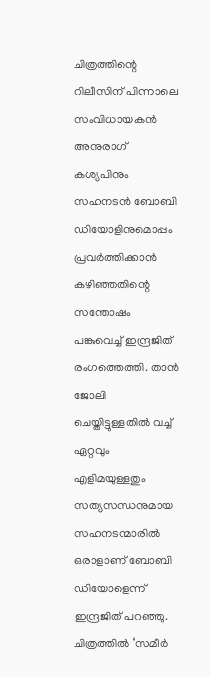ചിത്രത്തിന്റെ റിലീസിന് പിന്നാലെ സംവിധായകൻ അനുരാഗ് കശ്യപിനും സഹനടൻ ബോബി ഡിയോളിനുമൊപ്പം പ്രവർത്തിക്കാൻ കഴിഞ്ഞതിന്റെ സന്തോഷം പങ്കുവെച്ച് ഇന്ദ്രജിത് രംഗത്തെത്തി. താൻ ജോലി ചെയ്തിട്ടുള്ളതിൽ വച്ച് ഏറ്റവും എളിമയുള്ളതും സത്യസന്ധനുമായ സഹനടന്മാരിൽ ഒരാളാണ് ബോബി ഡിയോളെന്ന് ഇന്ദ്രജിത് പറഞ്ഞു. ചിത്രത്തിൽ ‘സമീർ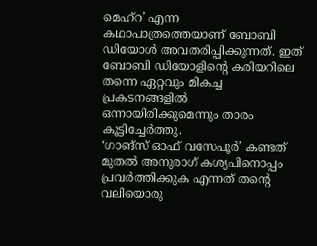മെഹ്റ’ എന്ന കഥാപാത്രത്തെയാണ് ബോബി ഡിയോൾ അവതരിപ്പിക്കുന്നത്. ഇത് ബോബി ഡിയോളിന്റെ കരിയറിലെ തന്നെ ഏറ്റവും മികച്ച പ്രകടനങ്ങളിൽ ഒന്നായിരിക്കുമെന്നും താരം കൂട്ടിച്ചേർത്തു.
‘ഗാങ്സ് ഓഫ് വസേപൂർ’ കണ്ടത് മുതൽ അനുരാഗ് കശ്യപിനൊപ്പം പ്രവർത്തിക്കുക എന്നത് തന്റെ വലിയൊരു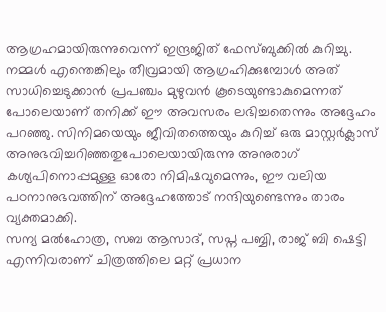ആഗ്രഹമായിരുന്നുവെന്ന് ഇന്ദ്രജിത് ഫേസ്ബുക്കിൽ കുറിച്ചു. നമ്മൾ എന്തെങ്കിലും തീവ്രമായി ആഗ്രഹിക്കുമ്പോൾ അത് സാധിച്ചെടുക്കാൻ പ്രപഞ്ചം മുഴുവൻ കൂടെയുണ്ടാകുമെന്നത് പോലെയാണ് തനിക്ക് ഈ അവസരം ലഭിച്ചതെന്നും അദ്ദേഹം പറഞ്ഞു. സിനിമയെയും ജീവിതത്തെയും കുറിച്ച് ഒരു മാസ്റ്റർക്ലാസ് അനുഭവിച്ചറിഞ്ഞതുപോലെയായിരുന്നു അനുരാഗ് കശ്യപിനൊപ്പമുള്ള ഓരോ നിമിഷവുമെന്നും, ഈ വലിയ പഠനാനുഭവത്തിന് അദ്ദേഹത്തോട് നന്ദിയുണ്ടെന്നും താരം വ്യക്തമാക്കി.
സന്യ മൽഹോത്ര, സബ ആസാദ്, സപ്ന പബ്ബി, രാജ് ബി ഷെട്ടി എന്നിവരാണ് ചിത്രത്തിലെ മറ്റ് പ്രധാന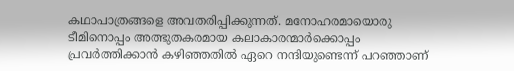കഥാപാത്രങ്ങളെ അവതരിപ്പിക്കുന്നത്. മനോഹരമായൊരു ടീമിനൊപ്പം അത്ഭുതകരമായ കലാകാരന്മാർക്കൊപ്പം പ്രവർത്തിക്കാൻ കഴിഞ്ഞതിൽ ഏറെ നന്ദിയുണ്ടെന്ന് പറഞ്ഞാണ്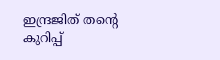ഇന്ദ്രജിത് തന്റെ കുറിപ്പ്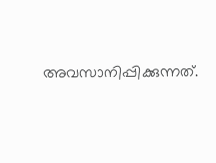അവസാനിപ്പിക്കുന്നത്.